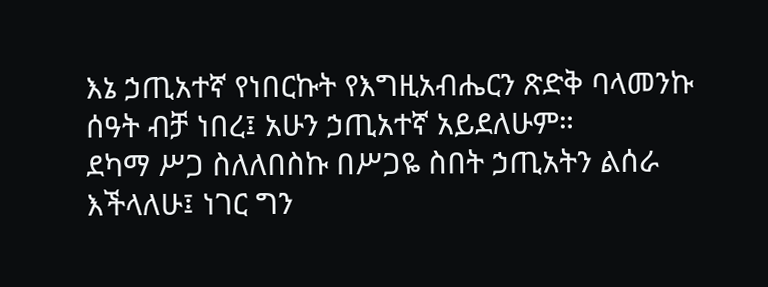እኔ ኃጢአተኛ የነበርኩት የእግዚአብሔርን ጽድቅ ባላመንኩ ሰዓት ብቻ ነበረ፤ አሁን ኃጢአተኛ አይደለሁም።
ደካማ ሥጋ ስለለበስኩ በሥጋዬ ስበት ኃጢአትን ልሰራ እችላለሁ፤ ነገር ግን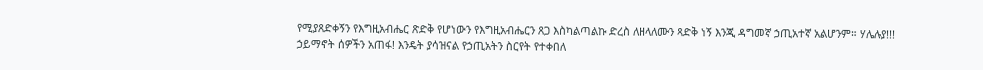የሚያጸድቀኝን የእግዚአብሔር ጽድቅ የሆነውን የእግዚአብሔርን ጸጋ እስካልጣልኩ ድረስ ለዘላለሙን ጻድቅ ነኝ እንጂ ዳግመኛ ኃጢአተኛ አልሆንም። ሃሌሉያ!!!
ኃይማኖት ሰዎችን አጠፋ! እንዴት ያሳዝናል የኃጢአትን ስርየት የተቀበለ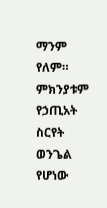ማንም የለም። ምክንያቱም የኃጢአት ስርየት ወንጌል የሆነው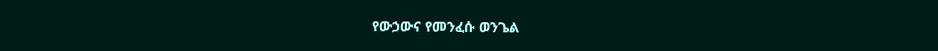የውኃውና የመንፈሱ ወንጌል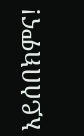አይሰበክምና!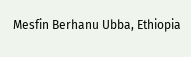Mesfin Berhanu Ubba, Ethiopia